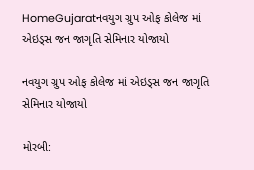HomeGujaratનવયુગ ગ્રુપ ઓફ કોલેજ માં એઇડ્સ જન જાગૃતિ સેમિનાર યોજાયો

નવયુગ ગ્રુપ ઓફ કોલેજ માં એઇડ્સ જન જાગૃતિ સેમિનાર યોજાયો

મોરબી: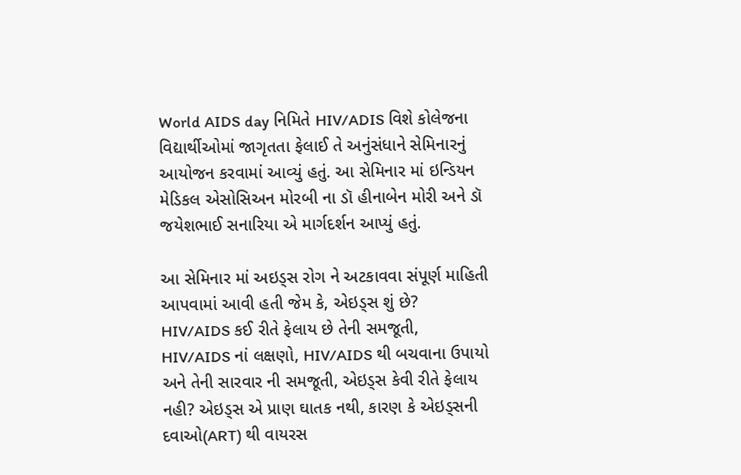World AIDS day નિમિતે HIV/ADIS વિશે કોલેજના વિદ્યાર્થીઓમાં જાગૃતતા ફેલાઈ તે અનુંસંધાને સેમિનારનું આયોજન કરવામાં આવ્યું હતું. આ સેમિનાર માં ઇન્ડિયન મેડિકલ એસોસિઅન મોરબી ના ડૉ હીનાબેન મોરી અને ડૉ જયેશભાઈ સનારિયા એ માર્ગદર્શન આપ્યું હતું.

આ સેમિનાર માં અઇડ્સ રોગ ને અટકાવવા સંપૂર્ણ માહિતી આપવામાં આવી હતી જેમ કે, એઇડ્સ શું છે? HIV/AIDS કઈ રીતે ફેલાય છે તેની સમજૂતી, HIV/AIDS નાં લક્ષણો, HIV/AIDS થી બચવાના ઉપાયો અને તેની સારવાર ની સમજૂતી, એઇડ્સ કેવી રીતે ફેલાય નહી? એઇડ્સ એ પ્રાણ ઘાતક નથી, કારણ કે એઇડ્સની દવાઓ(ART) થી વાયરસ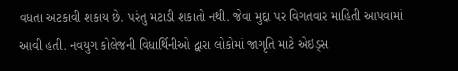વધતા અટકાવી શકાય છે. પરંતુ મટાડી શકાતો નથી. જેવા મુદ્દા પર વિગતવાર માહિતી આપવામાં આવી હતી. નવયુગ કોલેજની વિધાર્થિનીઓ દ્વારા લોકોમાં જાગૃતિ માટે એઇડ્સ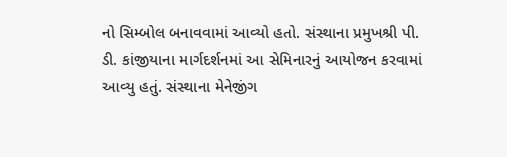નો સિમ્બોલ બનાવવામાં આવ્યો હતો. સંસ્થાના પ્રમુખશ્રી પી. ડી. કાંજીયાના માર્ગદર્શનમાં આ સેમિનારનું આયોજન કરવામાં આવ્યુ હતું. સંસ્થાના મેનેજીંગ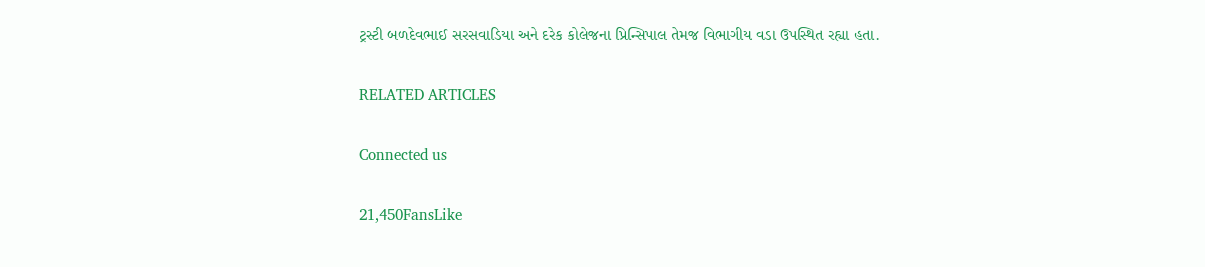ટ્રસ્ટી બળદેવભાઈ સરસવાડિયા અને દરેક કોલેજના પ્રિન્સિપાલ તેમજ વિભાગીય વડા ઉપસ્થિત રહ્યા હતા.

RELATED ARTICLES

Connected us

21,450FansLike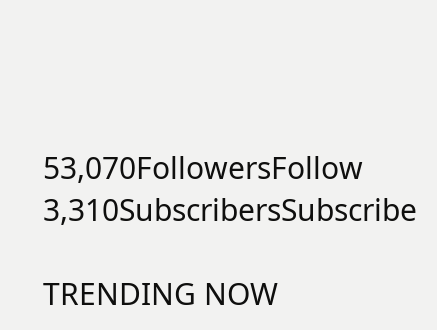53,070FollowersFollow
3,310SubscribersSubscribe

TRENDING NOW